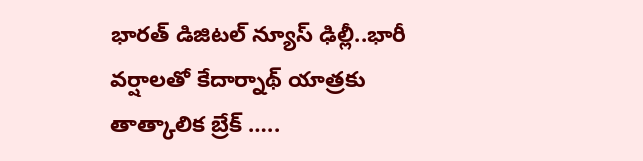భారత్ డిజిటల్ న్యూస్ ఢిల్లీ..భారీ వర్షాలతో కేదార్నాథ్ యాత్రకు తాత్కాలిక బ్రేక్ …..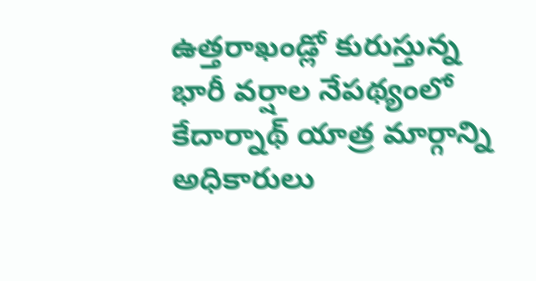ఉత్తరాఖండ్లో కురుస్తున్న భారీ వర్షాల నేపథ్యంలో కేదార్నాథ్ యాత్ర మార్గాన్ని అధికారులు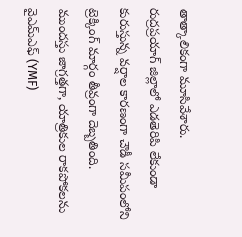తాత్కాలికంగా మూసివేశారు.
రుద్రప్రయాగ్ జిల్లాలో ఎడతెరిపి లేకుండా కురుస్తున్న వర్షాల కారణంగా చౌడీ సమీపంలోని ట్రెక్కింగ్ మార్గం తీవ్రంగా దెబ్బతింది.
ముందస్తు జాగ్రత్తగా, యాత్రికుల రాకపోకలను వైఎమ్ఎఫ్ (YMF)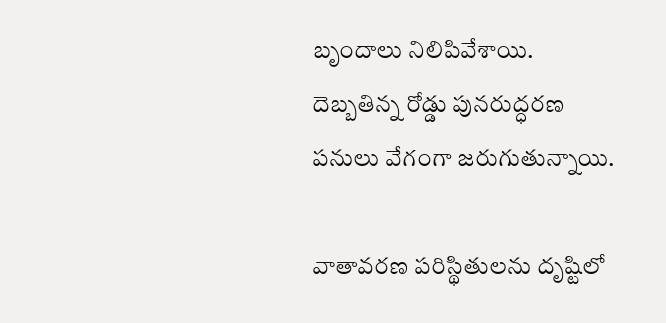బృందాలు నిలిపివేశాయి. దెబ్బతిన్న రోడ్డు పునరుద్ధరణ పనులు వేగంగా జరుగుతున్నాయి.

వాతావరణ పరిస్థితులను దృష్టిలో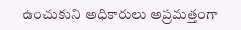ఉంచుకుని అధికారులు అప్రమత్తంగా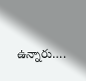ఉన్నారు….